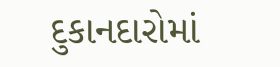દુકાનદારોમાં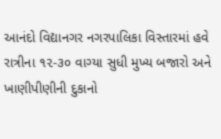આનંદો વિદ્યાનગર નગરપાલિકા વિસ્તારમાં હવે રાત્રીના ૧૨-૩૦ વાગ્યા સુધી મુખ્ય બજારો અને ખાણીપીણીની દુકાનો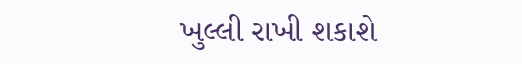ખુલ્લી રાખી શકાશે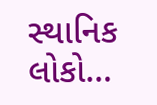સ્થાનિક લોકો…